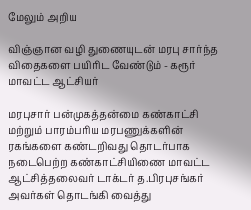மேலும் அறிய

விஞ்ஞான வழி துணையுடன் மரபு சார்ந்த விதைகளை பயிரிட வேண்டும் - கரூர் மாவட்ட ஆட்சியர்

மரபுசார் பன்முகத்தன்மை கண்காட்சி மற்றும் பாரம்பரிய மரபணுக்களின் ரகங்களை கண்டறிவது தொடர்பாக நடைபெற்ற கண்காட்சியிணை மாவட்ட ஆட்சித்தலைவர் டாக்டர் த.பிரபுசங்கர் அவர்கள் தொடங்கி வைத்து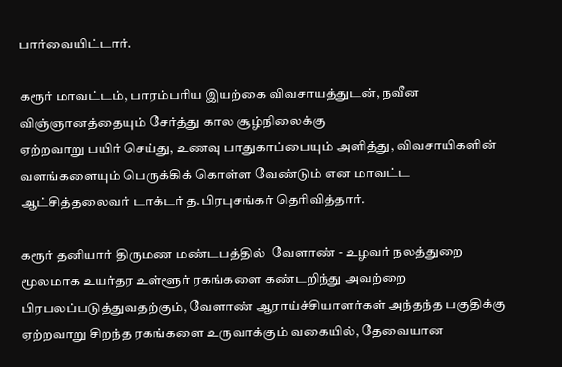பார்வையிட்டார்.

கரூர் மாவட்டம், பாரம்பரிய இயற்கை விவசாயத்துடன், நவீன விஞ்ஞானத்தையும் சேர்த்து கால சூழ்நிலைக்கு
ஏற்றவாறு பயிர் செய்து, உணவு பாதுகாப்பையும் அளித்து, விவசாயிகளின் வளங்களையும் பெருக்கிக் கொள்ள வேண்டும் என மாவட்ட ஆட்சித்தலைவர் டாக்டர் த.பிரபுசங்கர் தெரிவித்தார்.

கரூர் தனியார் திருமண மண்டபத்தில்  வேளாண் - உழவர் நலத்துறை மூலமாக உயர்தர உள்ளூர் ரகங்களை கண்டறிந்து அவற்றை பிரபலப்படுத்துவதற்கும், வேளாண் ஆராய்ச்சியாளர்கள் அந்தந்த பகுதிக்கு ஏற்றவாறு சிறந்த ரகங்களை உருவாக்கும் வகையில், தேவையான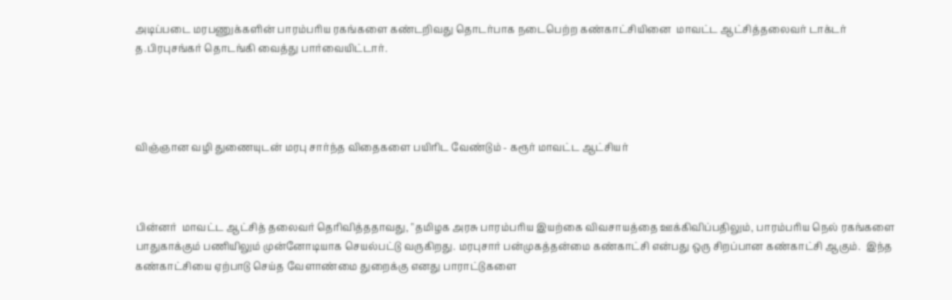அடிப்படை மரபணுக்களின் பாரம்பரிய ரகங்களை கண்டறிவது தொடர்பாக நடைபெற்ற கண்காட்சியினை  மாவட்ட ஆட்சித்தலைவர் டாக்டர் த.பிரபுசங்கர் தொடங்கி வைத்து பார்வையிட்டார்.




விஞ்ஞான வழி துணையுடன் மரபு சார்ந்த விதைகளை பயிரிட வேண்டும் - கரூர் மாவட்ட ஆட்சியர்



பின்னர்  மாவட்ட ஆட்சித் தலைவர் தெரிவித்ததாவது, "தமிழக அரசு பாரம்பரிய இயற்கை விவசாயத்தை ஊக்கிவிப்பதிலும், பாரம்பரிய நெல் ரகங்களை பாதுகாக்கும் பணியிலும் முன்னோடியாக செயல்பட்டு வருகிறது. மரபுசார் பன்முகத்தன்மை கண்காட்சி என்பது ஒரு சிறப்பான கண்காட்சி ஆகும்.  இந்த கண்காட்சியை ஏற்பாடு செய்த வேளாண்மை துறைக்கு எனது பாராட்டுகளை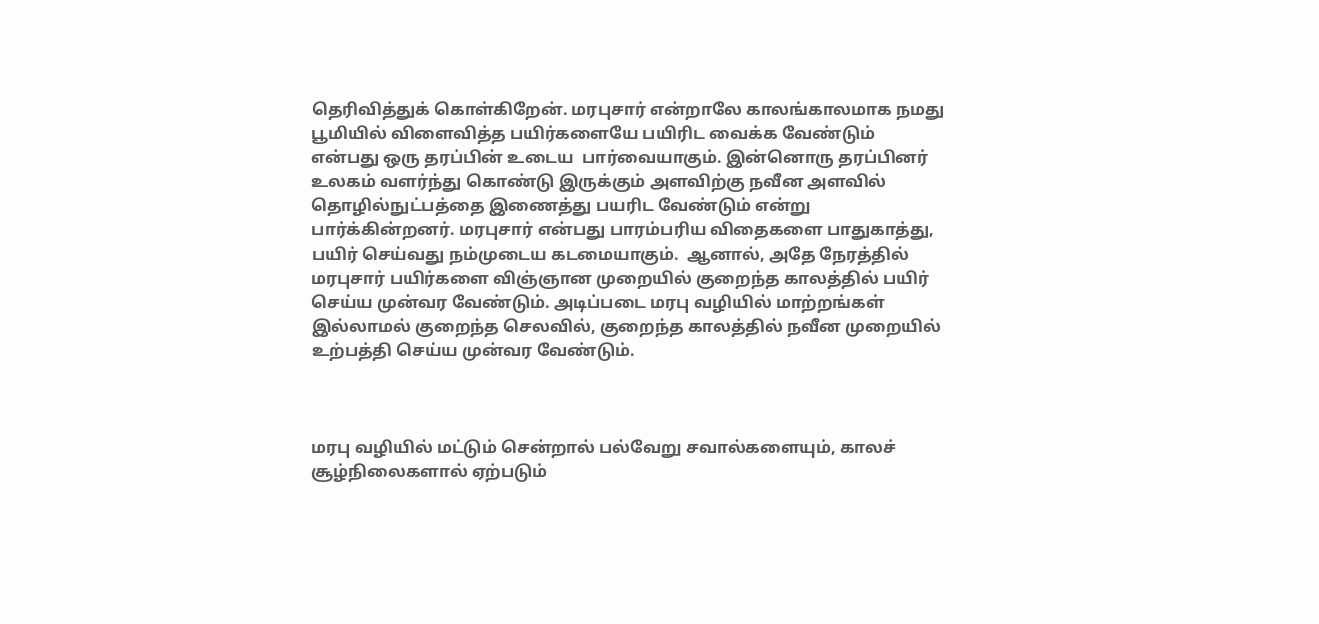தெரிவித்துக் கொள்கிறேன்‌. மரபுசார் என்றாலே காலங்காலமாக நமது பூமியில் விளைவித்த பயிர்களையே பயிரிட வைக்க வேண்டும் என்பது ஒரு தரப்பின் உடைய  பார்வையாகும்‌. இன்னொரு தரப்பினர் உலகம் வளர்ந்து கொண்டு இருக்கும் அளவிற்கு நவீன அளவில் தொழில்நுட்பத்தை இணைத்து பயரிட வேண்டும் என்று பார்க்கின்றனர். மரபுசார் என்பது பாரம்பரிய விதைகளை பாதுகாத்து, பயிர் செய்வது நம்முடைய கடமையாகும்.  ஆனால், அதே நேரத்தில் மரபுசார் பயிர்களை விஞ்ஞான முறையில் குறைந்த காலத்தில் பயிர் செய்ய முன்வர வேண்டும். அடிப்படை மரபு வழியில் மாற்றங்கள் இல்லாமல் குறைந்த செலவில், குறைந்த காலத்தில் நவீன முறையில் உற்பத்தி செய்ய முன்வர வேண்டும்.



மரபு வழியில் மட்டும் சென்றால் பல்வேறு சவால்களையும், காலச் சூழ்நிலைகளால் ஏற்படும்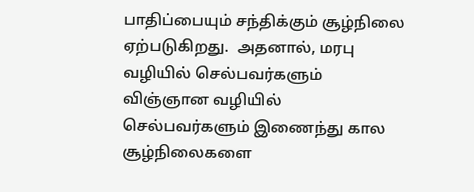பாதிப்பையும் சந்திக்கும் சூழ்நிலை ஏற்படுகிறது.  அதனால், மரபு வழியில் செல்பவர்களும் விஞ்ஞான வழியில் செல்பவர்களும் இணைந்து கால சூழ்நிலைகளை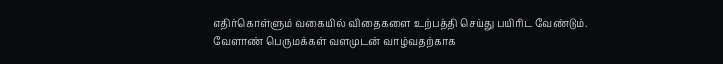எதிர்கொள்ளும் வகையில் விதைகளை உற்பத்தி செய்து பயிரிட வேண்டும். வேளாண் பெருமக்கள் வளமுடன் வாழ்வதற்காக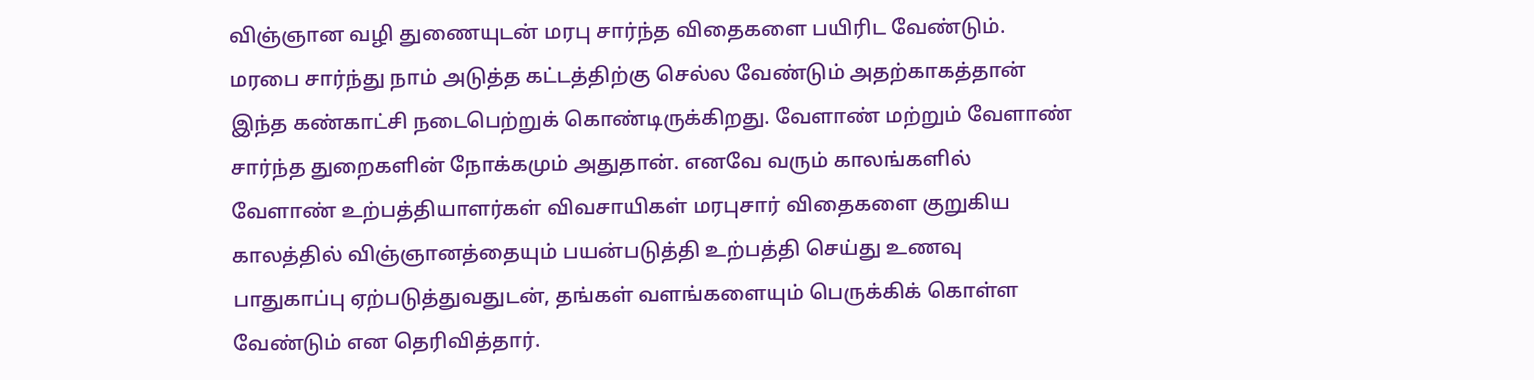விஞ்ஞான வழி துணையுடன் மரபு சார்ந்த விதைகளை பயிரிட வேண்டும்.  மரபை சார்ந்து நாம் அடுத்த கட்டத்திற்கு செல்ல வேண்டும் அதற்காகத்தான் இந்த கண்காட்சி நடைபெற்றுக் கொண்டிருக்கிறது. வேளாண் மற்றும் வேளாண் சார்ந்த துறைகளின் நோக்கமும் அதுதான். எனவே வரும் காலங்களில் வேளாண் உற்பத்தியாளர்கள் விவசாயிகள் மரபுசார் விதைகளை குறுகிய காலத்தில் விஞ்ஞானத்தையும் பயன்படுத்தி உற்பத்தி செய்து உணவு பாதுகாப்பு ஏற்படுத்துவதுடன், தங்கள் வளங்களையும் பெருக்கிக் கொள்ள வேண்டும் என தெரிவித்தார்.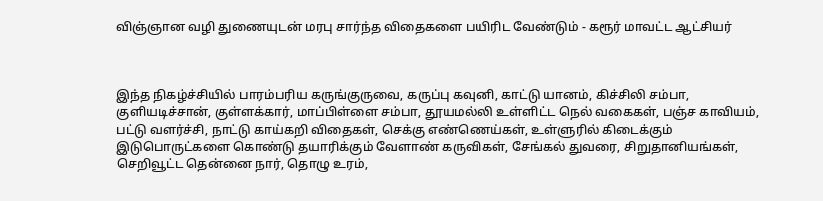விஞ்ஞான வழி துணையுடன் மரபு சார்ந்த விதைகளை பயிரிட வேண்டும் - கரூர் மாவட்ட ஆட்சியர்



இந்த நிகழ்ச்சியில் பாரம்பரிய கருங்குருவை, கருப்பு கவுனி, காட்டு யானம், கிச்சிலி சம்பா, குளியடிச்சான், குள்ளக்கார், மாப்பிள்ளை சம்பா, தூயமல்லி உள்ளிட்ட நெல் வகைகள், பஞ்ச காவியம், பட்டு வளர்ச்சி, நாட்டு காய்கறி விதைகள், செக்கு எண்ணெய்கள், உள்ளுரில் கிடைக்கும் இடுபொருட்களை கொண்டு தயாரிக்கும் வேளாண் கருவிகள், சேங்கல் துவரை, சிறுதானியங்கள், செறிவூட்ட தென்னை நார், தொழு உரம்,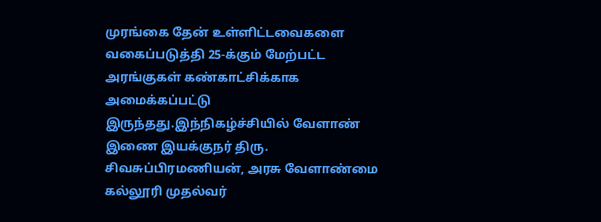முரங்கை தேன் உள்ளிட்டவைகளை வகைப்படுத்தி 25-க்கும் மேற்பட்ட அரங்குகள் கண்காட்சிக்காக அமைக்கப்பட்டு இருந்தது.இந்நிகழ்ச்சியில் வேளாண் இணை இயக்குநர் திரு. சிவசுப்பிரமணியன், அரசு வேளாண்மை கல்லூரி முதல்வர்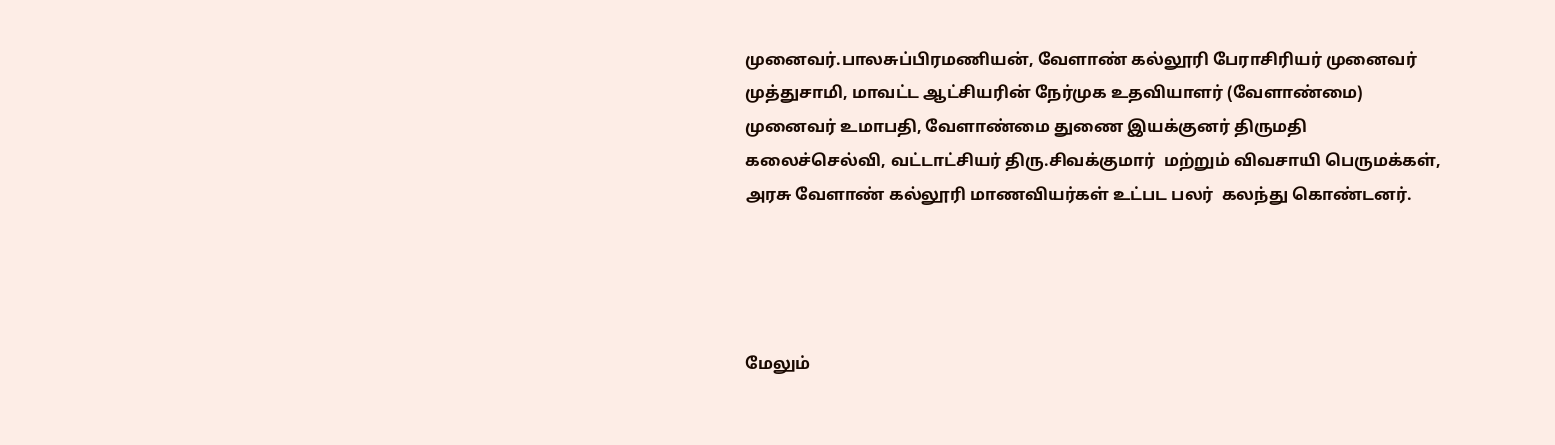முனைவர்.பாலசுப்பிரமணியன், வேளாண் கல்லூரி பேராசிரியர் முனைவர் முத்துசாமி, மாவட்ட ஆட்சியரின் நேர்முக உதவியாளர் (வேளாண்மை) முனைவர் உமாபதி, வேளாண்மை துணை இயக்குனர் திருமதி கலைச்செல்வி, வட்டாட்சியர் திரு.சிவக்குமார்  மற்றும் விவசாயி பெருமக்கள்,  அரசு வேளாண் கல்லூரி மாணவியர்கள் உட்பட பலர்  கலந்து கொண்டனர்.




மேலும்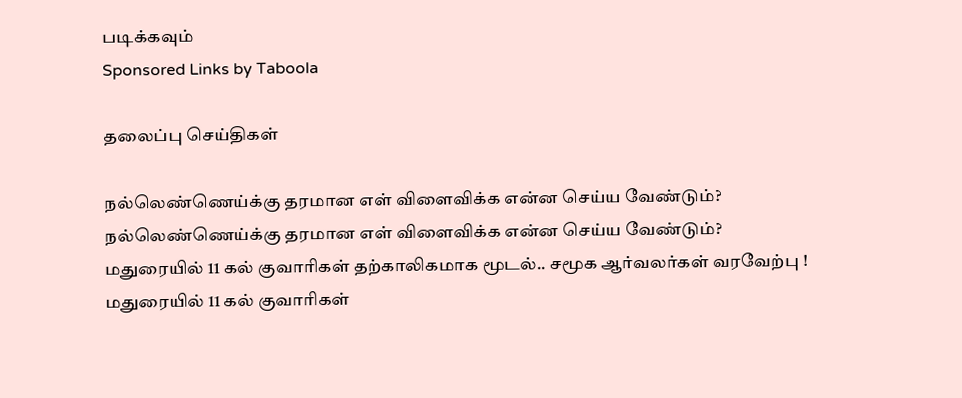படிக்கவும்
Sponsored Links by Taboola

தலைப்பு செய்திகள்

நல்லெண்ணெய்க்கு தரமான எள் விளைவிக்க என்ன செய்ய வேண்டும்?
நல்லெண்ணெய்க்கு தரமான எள் விளைவிக்க என்ன செய்ய வேண்டும்?
மதுரையில் 11 கல் குவாரிகள் தற்காலிகமாக மூடல்.. சமூக ஆர்வலர்கள் வரவேற்பு !
மதுரையில் 11 கல் குவாரிகள்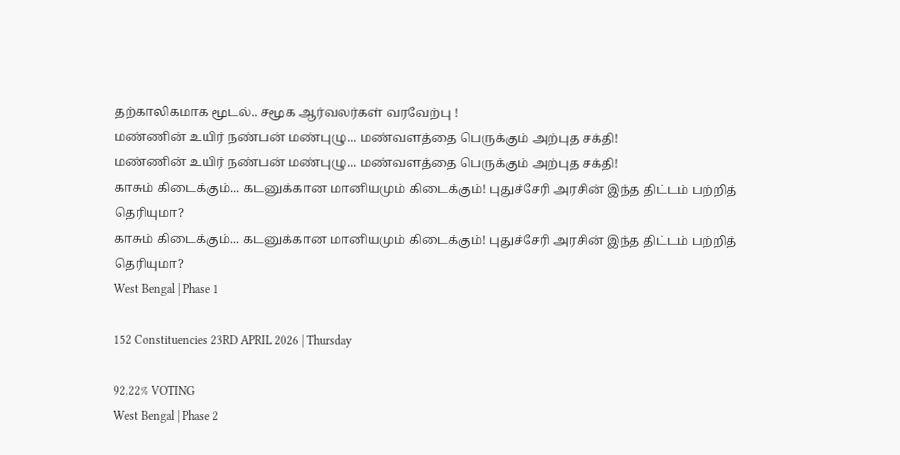தற்காலிகமாக மூடல்.. சமூக ஆர்வலர்கள் வரவேற்பு !
மண்ணின் உயிர் நண்பன் மண்புழு... மண்வளத்தை பெருக்கும் அற்புத சக்தி!
மண்ணின் உயிர் நண்பன் மண்புழு... மண்வளத்தை பெருக்கும் அற்புத சக்தி!
காசும் கிடைக்கும்... கடனுக்கான மானியமும் கிடைக்கும்! புதுச்சேரி அரசின் இந்த திட்டம் பற்றித் தெரியுமா?
காசும் கிடைக்கும்... கடனுக்கான மானியமும் கிடைக்கும்! புதுச்சேரி அரசின் இந்த திட்டம் பற்றித் தெரியுமா?
West Bengal | Phase 1

152 Constituencies 23RD APRIL 2026 | Thursday

92.22% VOTING
West Bengal | Phase 2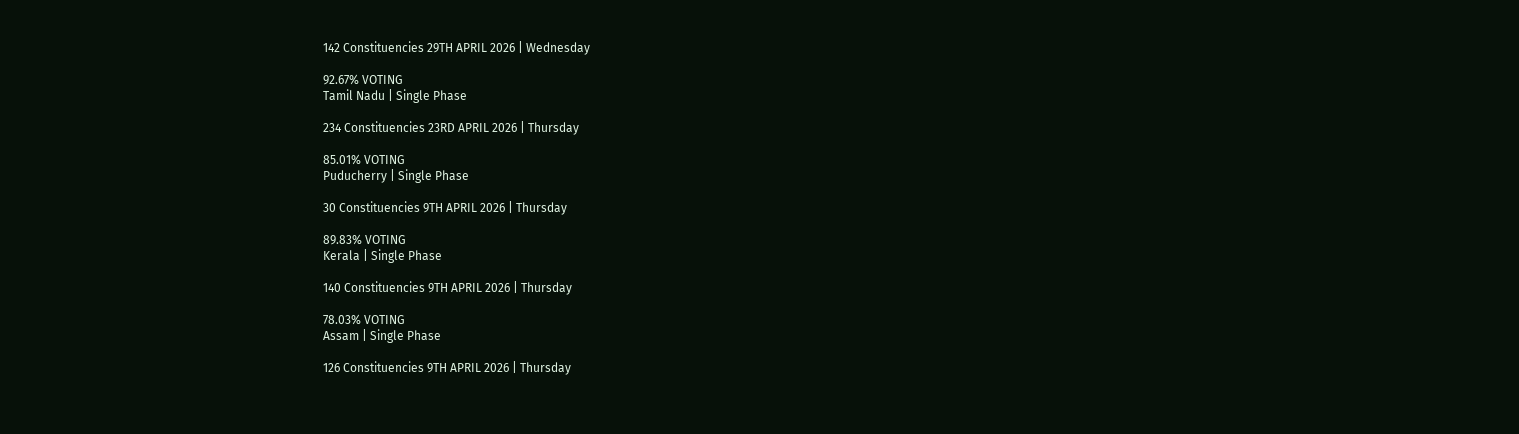142 Constituencies 29TH APRIL 2026 | Wednesday

92.67% VOTING
Tamil Nadu | Single Phase

234 Constituencies 23RD APRIL 2026 | Thursday

85.01% VOTING
Puducherry | Single Phase

30 Constituencies 9TH APRIL 2026 | Thursday

89.83% VOTING
Kerala | Single Phase

140 Constituencies 9TH APRIL 2026 | Thursday

78.03% VOTING
Assam | Single Phase

126 Constituencies 9TH APRIL 2026 | Thursday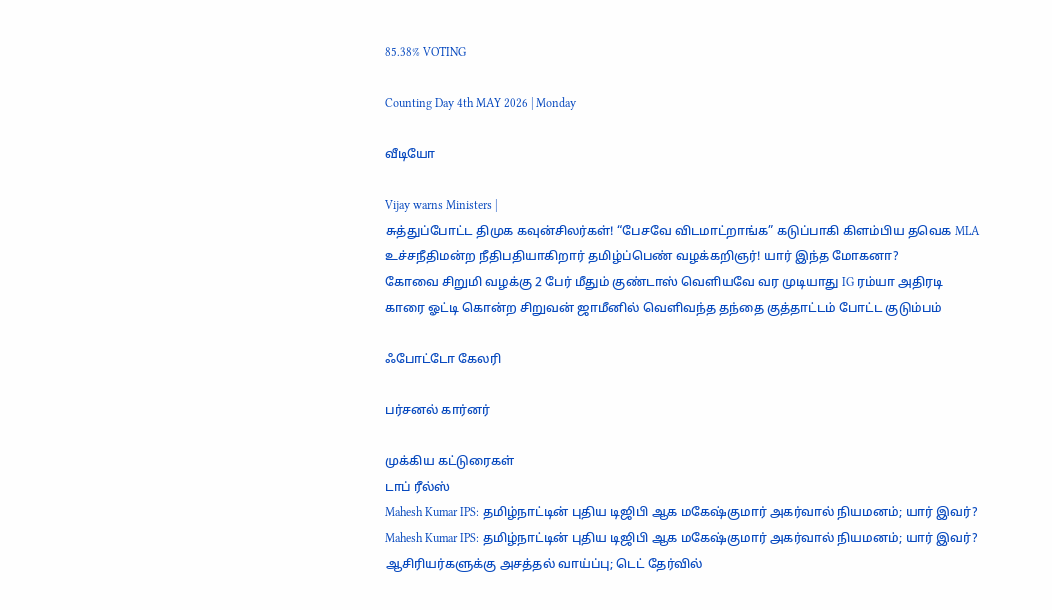85.38% VOTING

Counting Day 4th MAY 2026 | Monday

வீடியோ

Vijay warns Ministers |
சுத்துப்போட்ட திமுக கவுன்சிலர்கள்! “பேசவே விடமாட்றாங்க” கடுப்பாகி கிளம்பிய தவெக MLA
உச்சநீதிமன்ற நீதிபதியாகிறார் தமிழ்ப்பெண் வழக்கறிஞர்! யார் இந்த மோகனா?
கோவை சிறுமி வழக்கு 2 பேர் மீதும் குண்டாஸ் வெளியவே வர முடியாது IG ரம்யா அதிரடி
காரை ஓட்டி கொன்ற சிறுவன் ஜாமீனில் வெளிவந்த தந்தை குத்தாட்டம் போட்ட குடும்பம்

ஃபோட்டோ கேலரி

பர்சனல் கார்னர்

முக்கிய கட்டுரைகள்
டாப் ரீல்ஸ்
Mahesh Kumar IPS: தமிழ்நாட்டின் புதிய டிஜிபி ஆக மகேஷ்குமார் அகர்வால் நியமனம்; யார் இவர்?
Mahesh Kumar IPS: தமிழ்நாட்டின் புதிய டிஜிபி ஆக மகேஷ்குமார் அகர்வால் நியமனம்; யார் இவர்?
ஆசிரியர்களுக்கு அசத்தல் வாய்ப்பு; டெட் தேர்வில்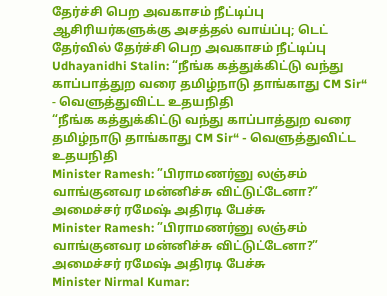தேர்ச்சி பெற அவகாசம் நீட்டிப்பு
ஆசிரியர்களுக்கு அசத்தல் வாய்ப்பு; டெட் தேர்வில் தேர்ச்சி பெற அவகாசம் நீட்டிப்பு
Udhayanidhi Stalin: “நீங்க கத்துக்கிட்டு வந்து காப்பாத்துற வரை தமிழ்நாடு தாங்காது CM Sir“ - வெளுத்துவிட்ட உதயநிதி
“நீங்க கத்துக்கிட்டு வந்து காப்பாத்துற வரை தமிழ்நாடு தாங்காது CM Sir“ - வெளுத்துவிட்ட உதயநிதி
Minister Ramesh: ”பிராமணர்னு லஞ்சம் வாங்குனவர மன்னிச்சு விட்டுட்டேனா?” அமைச்சர் ரமேஷ் அதிரடி பேச்சு
Minister Ramesh: ”பிராமணர்னு லஞ்சம் வாங்குனவர மன்னிச்சு விட்டுட்டேனா?” அமைச்சர் ரமேஷ் அதிரடி பேச்சு
Minister Nirmal Kumar: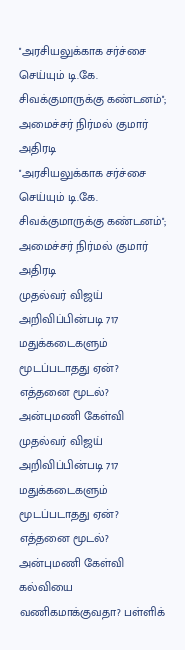''அரசியலுக்காக சர்ச்சை செய்யும் டி.கே. சிவக்குமாருக்கு கண்டனம்''; அமைச்சர் நிர்மல் குமார் அதிரடி
''அரசியலுக்காக சர்ச்சை செய்யும் டி.கே. சிவக்குமாருக்கு கண்டனம்''; அமைச்சர் நிர்மல் குமார் அதிரடி
முதல்வர் விஜய் அறிவிப்பின்படி 717 மதுக்கடைகளும் மூடப்படாதது ஏன்? எத்தனை மூடல்? அன்புமணி கேள்வி
முதல்வர் விஜய் அறிவிப்பின்படி 717 மதுக்கடைகளும் மூடப்படாதது ஏன்? எத்தனை மூடல்? அன்புமணி கேள்வி
கல்வியை வணிகமாக்குவதா? பள்ளிக்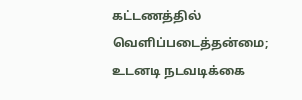கட்டணத்தில் வெளிப்படைத்தன்மை; உடனடி நடவடிக்கை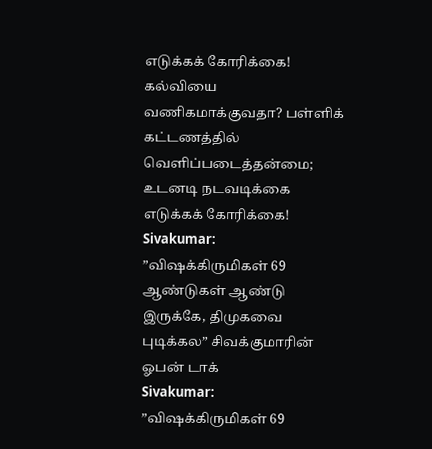எடுக்கக் கோரிக்கை!
கல்வியை வணிகமாக்குவதா? பள்ளிக் கட்டணத்தில் வெளிப்படைத்தன்மை; உடனடி நடவடிக்கை எடுக்கக் கோரிக்கை!
Sivakumar: ”விஷக்கிருமிகள் 69 ஆண்டுகள் ஆண்டு இருக்கே, திமுகவை புடிக்கல” சிவக்குமாரின் ஓபன் டாக்
Sivakumar: ”விஷக்கிருமிகள் 69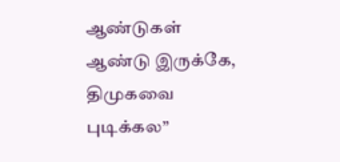ஆண்டுகள் ஆண்டு இருக்கே, திமுகவை புடிக்கல”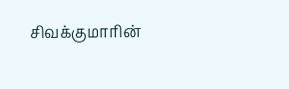சிவக்குமாரின்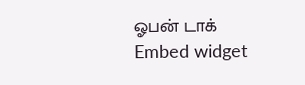ஓபன் டாக்
Embed widget